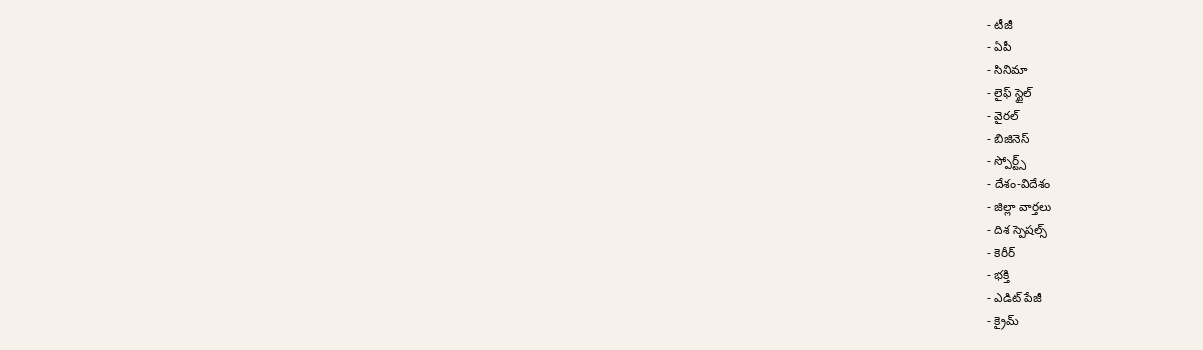- టీజీ
- ఏపీ
- సినిమా
- లైఫ్ స్టైల్
- వైరల్
- బిజినెస్
- స్పోర్ట్స్
- దేశం-విదేశం
- జిల్లా వార్తలు
- దిశ స్పెషల్స్
- కెరీర్
- భక్తి
- ఎడిట్ పేజీ
- క్రైమ్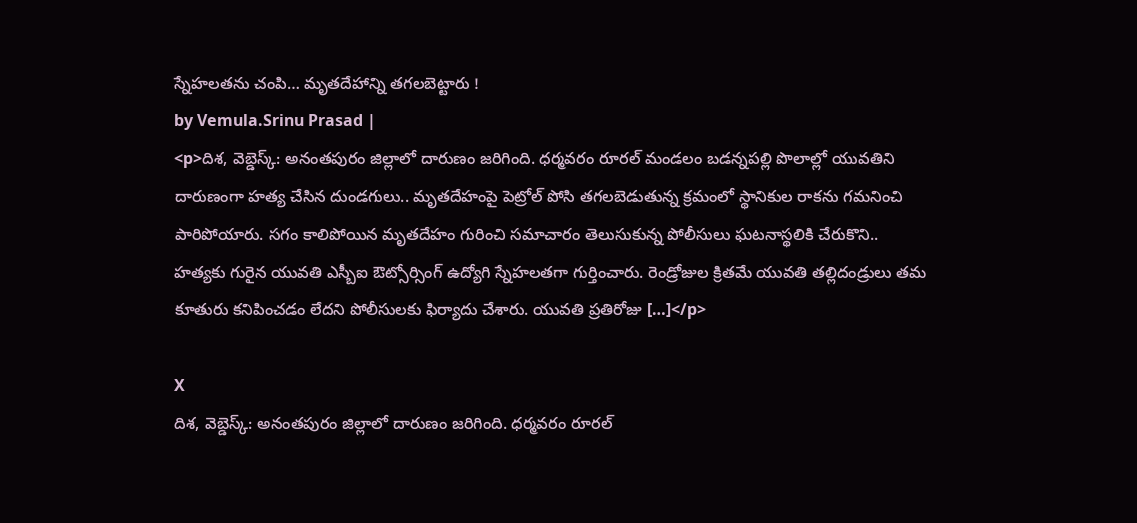స్నేహలతను చంపి… మృతదేహాన్ని తగలబెట్టారు !
by Vemula.Srinu Prasad |
<p>దిశ, వెబ్డెస్క్: అనంతపురం జిల్లాలో దారుణం జరిగింది. ధర్మవరం రూరల్ మండలం బడన్నపల్లి పొలాల్లో యువతిని దారుణంగా హత్య చేసిన దుండగులు.. మృతదేహంపై పెట్రోల్ పోసి తగలబెడుతున్న క్రమంలో స్థానికుల రాకను గమనించి పారిపోయారు. సగం కాలిపోయిన మృతదేహం గురించి సమాచారం తెలుసుకున్న పోలీసులు ఘటనాస్థలికి చేరుకొని.. హత్యకు గురైన యువతి ఎస్బీఐ ఔట్సోర్సింగ్ ఉద్యోగి స్నేహలతగా గుర్తించారు. రెండ్రోజుల క్రితమే యువతి తల్లిదండ్రులు తమ కూతురు కనిపించడం లేదని పోలీసులకు ఫిర్యాదు చేశారు. యువతి ప్రతిరోజు […]</p>

X
దిశ, వెబ్డెస్క్: అనంతపురం జిల్లాలో దారుణం జరిగింది. ధర్మవరం రూరల్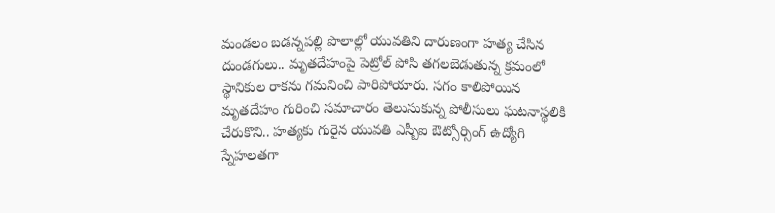మండలం బడన్నపల్లి పొలాల్లో యువతిని దారుణంగా హత్య చేసిన దుండగులు.. మృతదేహంపై పెట్రోల్ పోసి తగలబెడుతున్న క్రమంలో స్థానికుల రాకను గమనించి పారిపోయారు. సగం కాలిపోయిన మృతదేహం గురించి సమాచారం తెలుసుకున్న పోలీసులు ఘటనాస్థలికి చేరుకొని.. హత్యకు గురైన యువతి ఎస్బీఐ ఔట్సోర్సింగ్ ఉద్యోగి స్నేహలతగా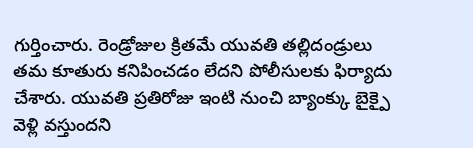గుర్తించారు. రెండ్రోజుల క్రితమే యువతి తల్లిదండ్రులు తమ కూతురు కనిపించడం లేదని పోలీసులకు ఫిర్యాదు చేశారు. యువతి ప్రతిరోజు ఇంటి నుంచి బ్యాంక్కు బైక్పై వెళ్లి వస్తుందని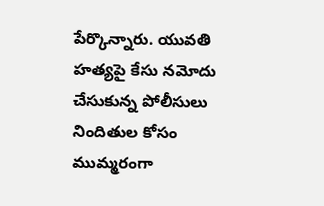పేర్కొన్నారు. యువతి హత్యపై కేసు నమోదు చేసుకున్న పోలీసులు నిందితుల కోసం ముమ్మరంగా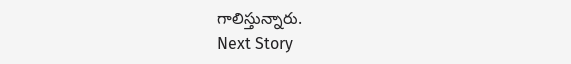గాలిస్తున్నారు.
Next Story